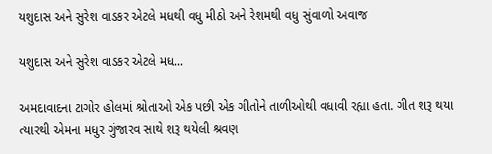યશુદાસ અને સુરેશ વાડકર એટલે મધથી વધુ મીઠો અને રેશમથી વધુ સુંવાળો અવાજ

યશુદાસ અને સુરેશ વાડકર એટલે મધ...

અમદાવાદના ટાગોર હોલમાં શ્રોતાઓ એક પછી એક ગીતોને તાળીઓથી વધાવી રહ્યા હતા. ગીત શરૂ થયા ત્યારથી એમના મધુર ગુંજારવ સાથે શરૂ થયેલી શ્રવણ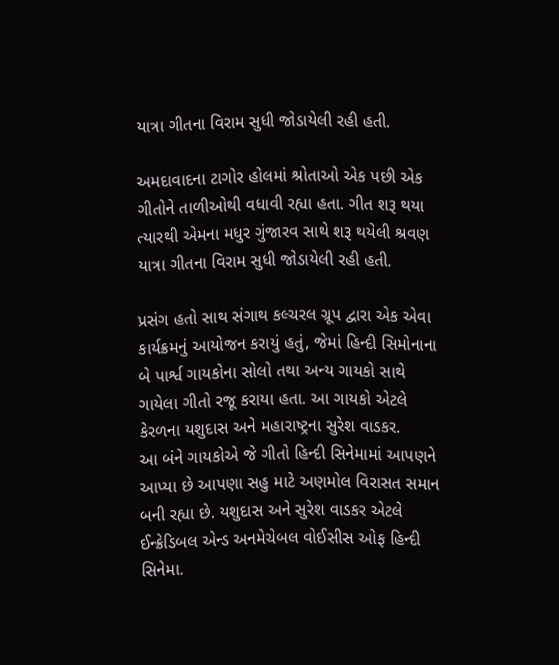યાત્રા ગીતના વિરામ સુધી જોડાયેલી રહી હતી.

અમદાવાદના ટાગોર હોલમાં શ્રોતાઓ એક પછી એક ગીતોને તાળીઓથી વધાવી રહ્યા હતા. ગીત શરૂ થયા ત્યારથી એમના મધુર ગુંજારવ સાથે શરૂ થયેલી શ્રવણ યાત્રા ગીતના વિરામ સુધી જોડાયેલી રહી હતી.

પ્રસંગ હતો સાથ સંગાથ કલ્ચરલ ગ્રૂપ દ્વારા એક એવા કાર્યક્રમનું આયોજન કરાયું હતું, જેમાં હિન્દી સિમોનાના બે પાર્શ્વ ગાયકોના સોલો તથા અન્ય ગાયકો સાથે ગાયેલા ગીતો રજૂ કરાયા હતા. આ ગાયકો એટલે કેરળના યશુદાસ અને મહારાષ્ટ્રના સુરેશ વાડકર.
આ બંને ગાયકોએ જે ગીતો હિન્દી સિનેમામાં આપણને આપ્યા છે આપણા સહુ માટે અણમોલ વિરાસત સમાન બની રહ્યા છે. યશુદાસ અને સુરેશ વાડકર એટલે ઈન્ક્રેડિબલ એન્ડ અનમેચેબલ વોઈસીસ ઓફ હિન્દી સિનેમા.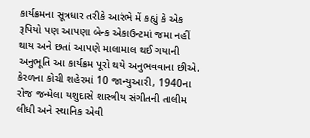કાર્યક્રમના સૂત્રધાર તરીકે આરંભે મેં કહ્યું કે એક રૂપિયો પણ આપણા બેન્ક એકાઉન્ટમાં જમા નહીં થાય અને છતાં આપણે માલામાલ થઈ ગયાની અનુભૂતિ આ કાર્યક્રમ પૂરો થયે અનુભવવાના છીએ.
કેરળના કોચી શહેરમાં 10 જાન્યુઆરી, 1940ના રોજ જન્મેલા યશુદાસે શાસ્ત્રીય સંગીતની તાલીમ લીધી અને સ્થાનિક એવી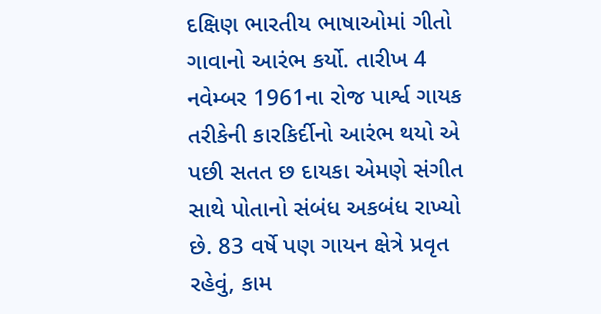દક્ષિણ ભારતીય ભાષાઓમાં ગીતો ગાવાનો આરંભ કર્યો. તારીખ 4 નવેમ્બર 1961ના રોજ પાર્શ્વ ગાયક તરીકેની કારકિર્દીનો આરંભ થયો એ પછી સતત છ દાયકા એમણે સંગીત સાથે પોતાનો સંબંધ અકબંધ રાખ્યો છે. 83 વર્ષે પણ ગાયન ક્ષેત્રે પ્રવૃત રહેવું, કામ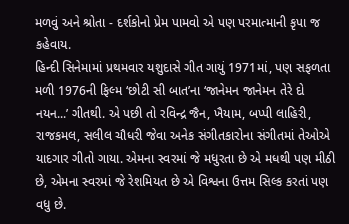મળવું અને શ્રોતા - દર્શકોનો પ્રેમ પામવો એ પણ પરમાત્માની કૃપા જ કહેવાય.
હિન્દી સિનેમામાં પ્રથમવાર યશુદાસે ગીત ગાયું 1971માં, પણ સફળતા મળી 1976ની ફિલ્મ ‘છોટી સી બાત’ના ‘જાનેમન જાનેમન તેરે દો નયન...’ ગીતથી. એ પછી તો રવિન્દ્ર જૈન, ખૈયામ, બપ્પી લાહિરી, રાજકમલ, સલીલ ચૌધરી જેવા અનેક સંગીતકારોના સંગીતમાં તેઓએ યાદગાર ગીતો ગાયા. એમના સ્વરમાં જે મધુરતા છે એ મધથી પણ મીઠી છે, એમના સ્વરમાં જે રેશમિયત છે એ વિશ્વના ઉત્તમ સિલ્ક કરતાં પણ વધુ છે.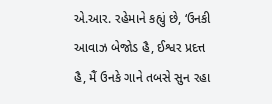એ.આર. રહેમાને કહ્યું છે, ‘ઉનકી આવાઝ બેજોડ હૈ, ઈશ્વર પ્રદત્ત હૈ, મૈં ઉનકે ગાને તબસે સુન રહા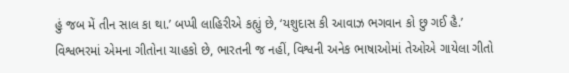હું જબ મેં તીન સાલ કા થા.’ બપ્પી લાહિરીએ કહ્યું છે, ‘યશુદાસ કી આવાઝ ભગવાન કો છુ ગઈ હૈ.’
વિશ્વભરમાં એમના ગીતોના ચાહકો છે, ભારતની જ નહીં, વિશ્વની અનેક ભાષાઓમાં તેઓએ ગાયેલા ગીતો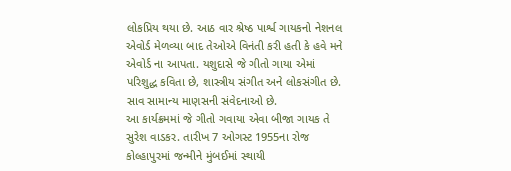લોકપ્રિય થયા છે. આઠ વાર શ્રેષ્ઠ પાર્શ્વ ગાયકનો નેશનલ એવોર્ડ મેળવ્યા બાદ તેઓએ વિનંતી કરી હતી કે હવે મને એવોર્ડ ના આપતા. યશુદાસે જે ગીતો ગાયા એમાં પરિશુદ્ધ કવિતા છે, શાસ્ત્રીય સંગીત અને લોકસંગીત છે. સાવ સામાન્ય માણસની સંવેદનાઓ છે.
આ કાર્યક્રમમાં જે ગીતો ગવાયા એવા બીજા ગાયક તે સુરેશ વાડકર. તારીખ 7 ઓગસ્ટ 1955ના રોજ કોલ્હાપુરમાં જન્મીને મુંબઈમાં સ્થાયી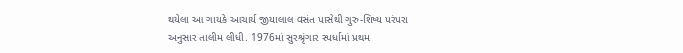થયેલા આ ગાયકે આચાર્ય જીયાલાલ વસંત પાસેથી ગુરુ-શિષ્ય પરંપરા અનુસાર તાલીમ લીધી. 1976માં સુરશ્રૃંગાર સ્પર્ધામાં પ્રથમ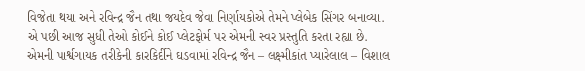વિજેતા થયા અને રવિન્દ્ર જૈન તથા જયદેવ જેવા નિર્ણાયકોએ તેમને પ્લેબેક સિંગર બનાવ્યા. એ પછી આજ સુધી તેઓ કોઈને કોઈ પ્લેટફોર્મ પર એમની સ્વર પ્રસ્તુતિ કરતા રહ્યા છે. એમની પાર્શ્વગાયક તરીકેની કારકિર્દીને ઘડવામાં રવિન્દ્ર જૈન – લક્ષ્મીકાંત પ્યારેલાલ – વિશાલ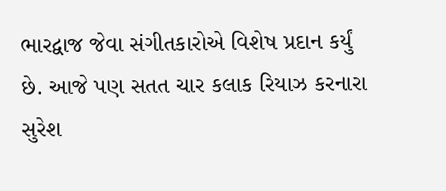ભારદ્વાજ જેવા સંગીતકારોએ વિશેષ પ્રદાન કર્યું છે. આજે પણ સતત ચાર કલાક રિયાઝ કરનારા સુરેશ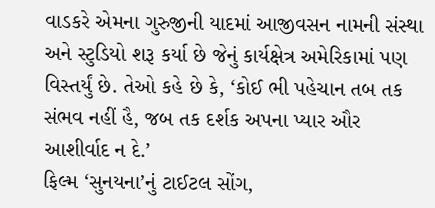વાડકરે એમના ગુરુજીની યાદમાં આજીવસન નામની સંસ્થા અને સ્ટુડિયો શરૂ કર્યા છે જેનું કાર્યક્ષેત્ર અમેરિકામાં પણ વિસ્તર્યું છે. તેઓ કહે છે કે, ‘કોઈ ભી પહેચાન તબ તક સંભવ નહીં હૈ, જબ તક દર્શક અપના પ્યાર ઔર આશીર્વાદ ન દે.’
ફિલ્મ ‘સુનયના’નું ટાઈટલ સોંગ,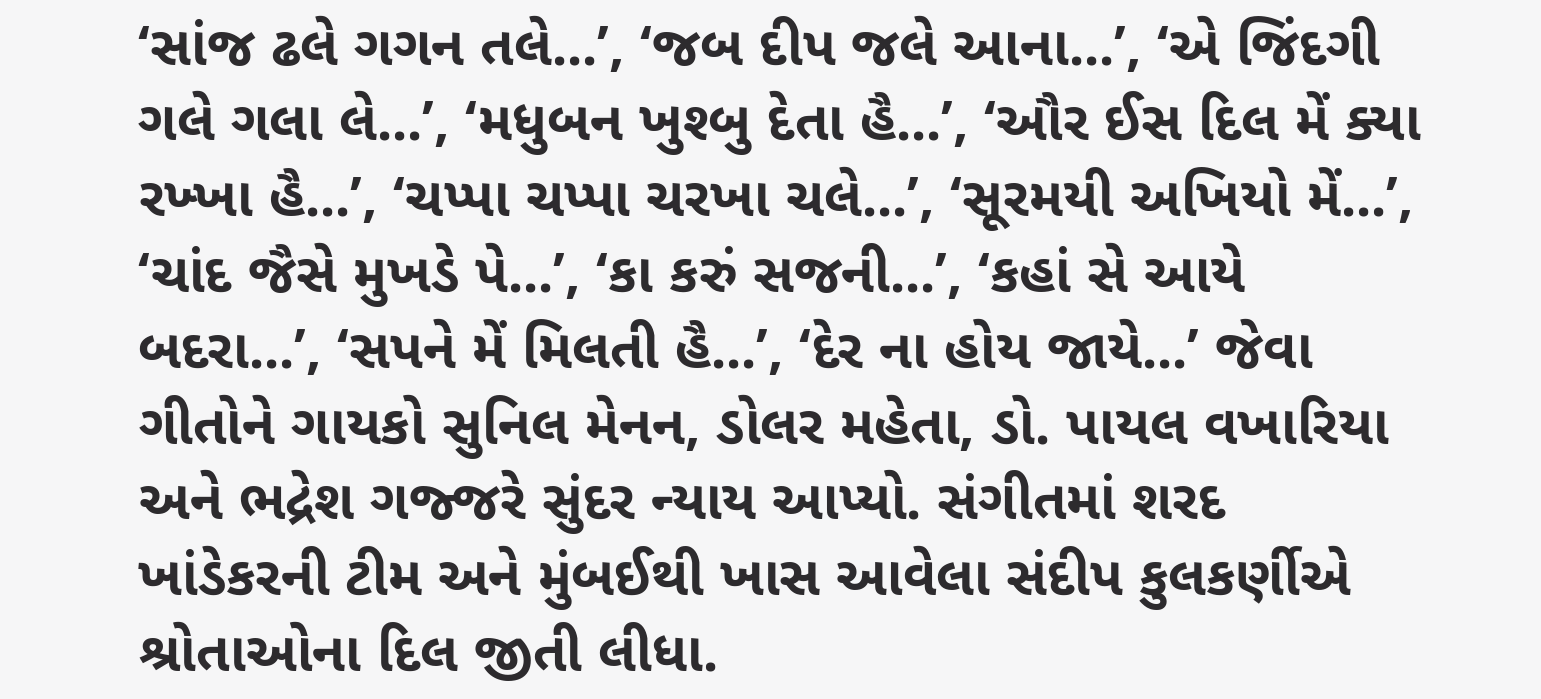‘સાંજ ઢલે ગગન તલે...’, ‘જબ દીપ જલે આના...’, ‘એ જિંદગી ગલે ગલા લે...’, ‘મધુબન ખુશ્બુ દેતા હૈ...’, ‘ઔર ઈસ દિલ મેં ક્યા રખ્ખા હૈ...’, ‘ચપ્પા ચપ્પા ચરખા ચલે...’, ‘સૂરમયી અખિયો મેં...’, ‘ચાંદ જૈસે મુખડે પે...’, ‘કા કરું સજની...’, ‘કહાં સે આયે બદરા...’, ‘સપને મેં મિલતી હૈ...’, ‘દેર ના હોય જાયે...’ જેવા ગીતોને ગાયકો સુનિલ મેનન, ડોલર મહેતા, ડો. પાયલ વખારિયા અને ભદ્રેશ ગજ્જરે સુંદર ન્યાય આપ્યો. સંગીતમાં શરદ ખાંડેકરની ટીમ અને મુંબઈથી ખાસ આવેલા સંદીપ કુલકર્ણીએ શ્રોતાઓના દિલ જીતી લીધા.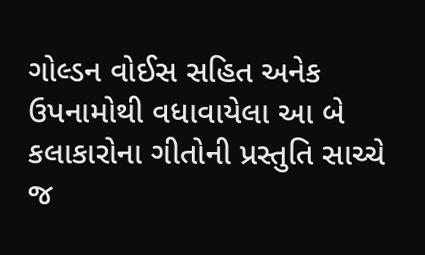ગોલ્ડન વોઈસ સહિત અનેક ઉપનામોથી વધાવાયેલા આ બે કલાકારોના ગીતોની પ્રસ્તુતિ સાચ્ચે જ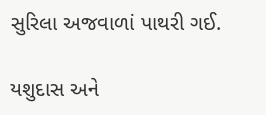સુરિલા અજવાળાં પાથરી ગઈ.

યશુદાસ અને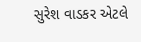સુરેશ વાડકર એટલે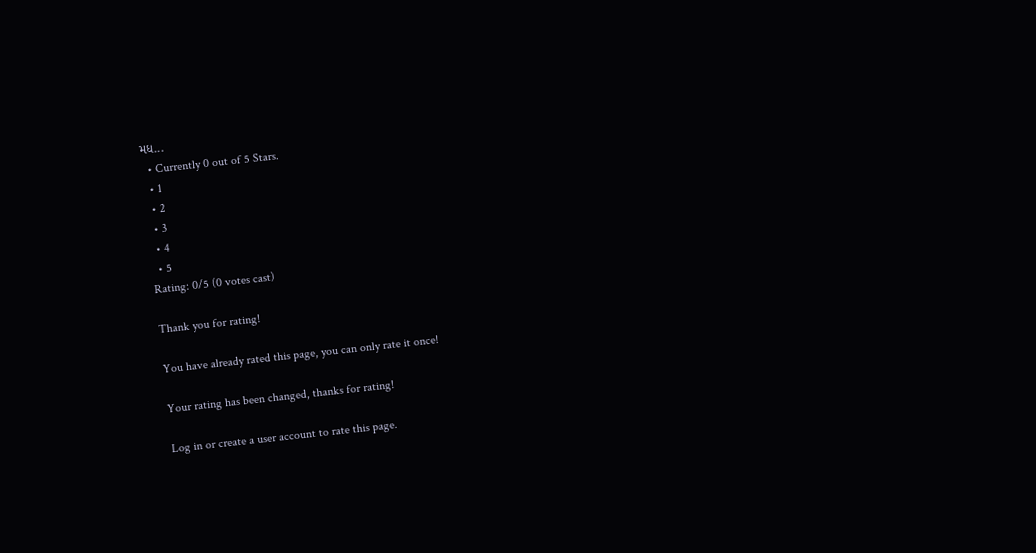મધ...
  • Currently 0 out of 5 Stars.
  • 1
  • 2
  • 3
  • 4
  • 5
Rating: 0/5 (0 votes cast)

Thank you for rating!

You have already rated this page, you can only rate it once!

Your rating has been changed, thanks for rating!

Log in or create a user account to rate this page.